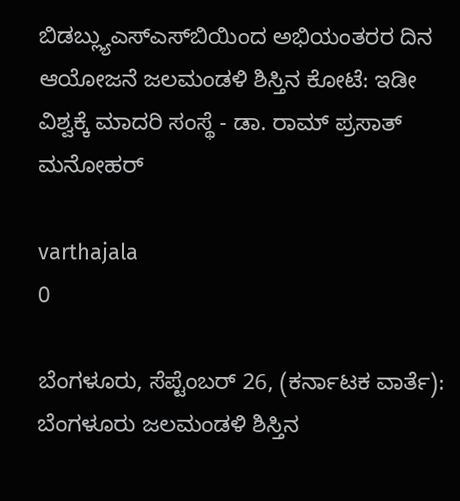ಬಿಡಬ್ಲ್ಯುಎಸ್‍ಎಸ್‍ಬಿಯಿಂದ ಅಭಿಯಂತರರ ದಿನ ಆಯೋಜನೆ ಜಲಮಂಡಳಿ ಶಿಸ್ತಿನ ಕೋಟೆ: ಇಡೀ ವಿಶ್ವಕ್ಕೆ ಮಾದರಿ ಸಂಸ್ಥೆ - ಡಾ. ರಾಮ್ ಪ್ರಸಾತ್ ಮನೋಹರ್

varthajala
0

ಬೆಂಗಳೂರು, ಸೆಪ್ಟೆಂಬರ್ 26, (ಕರ್ನಾಟಕ ವಾರ್ತೆ): ಬೆಂಗಳೂರು ಜಲಮಂಡಳಿ ಶಿಸ್ತಿನ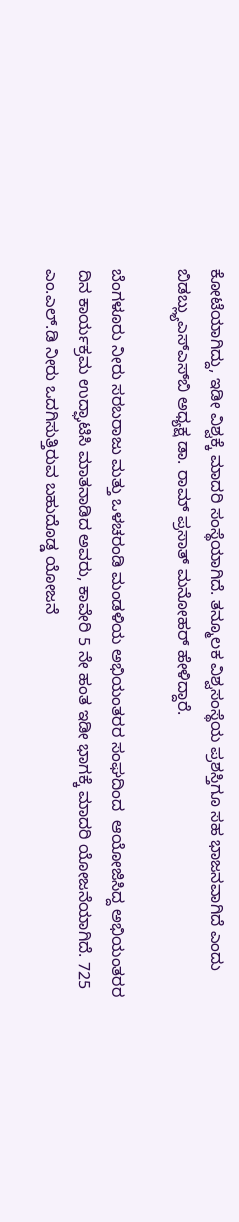ಕೋಟೆಯಾಗಿದ್ದು, ಇಡೀ ವಿಶ್ವಕ್ಕೆ ಮಾದರಿ ಸಂಸ್ಥೆಯಾಗಿದೆ. ತನ್ಮೂಲಕ ವಿಶ್ವಸಂಸ್ಥೆಯ ಪ್ರಶಸ್ತಿಗೂ ಸಹ ಭಾಜನವಾಗಿದೆ ಎಂದು ಬಿಡಬ್ಲ್ಯುಎಸ್‍ಎಸ್‍ಬಿ ಅಧ್ಯಕ್ಷ ಡಾ. ರಾಮ್ ಪ್ರಸಾತ್ ಮನೋಹರ್ ಹೇಳಿದ್ದಾರೆ.

ಬೆಂಗಳೂರು ನೀರು ಸರಬರಾಜು ಮತ್ತು ಒಳಚರಂಡಿ ಮಂಡಳಿಯ ಅಭಿಯಂತರರ ಸಂಘದಿಂದ  ಆಯೋಜಿಸಿದ್ದ ಅಭಿಯಂತರರ ದಿನ ಕಾರ್ಯಕ್ರಮ ಉದ್ಘಾಟಿಸಿ ಮಾತನಾಡಿದ ಅವರು, ಕಾವೇರಿ 5 ನೇ ಹಂತ ಇಡೀ ಭಾಗಕ್ಕೆ ಮಾದರಿ ಯೋಜನೆಯಾಗಿದೆ. 725 ಎಂ.ಎಲ್.ಡಿ ನೀರು ಒದಗಿಸುತ್ತಿರುವ ಬಹುದೊಡ್ಡ ಯೋಜನೆ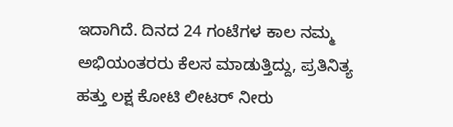ಇದಾಗಿದೆ. ದಿನದ 24 ಗಂಟೆಗಳ ಕಾಲ ನಮ್ಮ ಅಭಿಯಂತರರು ಕೆಲಸ ಮಾಡುತ್ತಿದ್ದು, ಪ್ರತಿನಿತ್ಯ ಹತ್ತು ಲಕ್ಷ ಕೋಟಿ ಲೀಟರ್ ನೀರು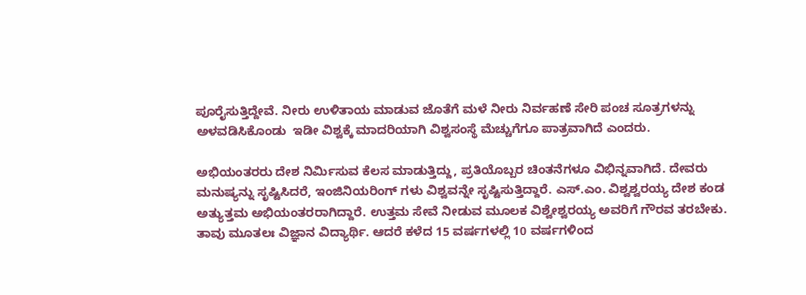ಪೂರೈಸುತ್ತಿದ್ದೇವೆ. ನೀರು ಉಳಿತಾಯ ಮಾಡುವ ಜೊತೆಗೆ ಮಳೆ ನೀರು ನಿರ್ವಹಣೆ ಸೇರಿ ಪಂಚ ಸೂತ್ರಗಳನ್ನು ಅಳವಡಿಸಿಕೊಂಡು  ಇಡೀ ವಿಶ್ವಕ್ಕೆ ಮಾದರಿಯಾಗಿ ವಿಶ್ವಸಂಸ್ಥೆ ಮೆಚ್ಚುಗೆಗೂ ಪಾತ್ರವಾಗಿದೆ ಎಂದರು.

ಅಭಿಯಂತರರು ದೇಶ ನಿರ್ಮಿಸುವ ಕೆಲಸ ಮಾಡುತ್ತಿದ್ದು, ಪ್ರತಿಯೊಬ್ಬರ ಚಿಂತನೆಗಳೂ ವಿಭಿನ್ನವಾಗಿದೆ. ದೇವರು ಮನುಷ್ಯನ್ನು ಸೃಷ್ಟಿಸಿದರೆ, ಇಂಜಿನಿಯರಿಂಗ್ ಗಳು ವಿಶ್ವವನ್ನೇ ಸೃಷ್ಟಿಸುತ್ತಿದ್ದಾರೆ. ಎಸ್.ಎಂ. ವಿಶ್ವಶ್ವರಯ್ಯ ದೇಶ ಕಂಡ ಅತ್ಯುತ್ತಮ ಅಭಿಯಂತರರಾಗಿದ್ದಾರೆ. ಉತ್ತಮ ಸೇವೆ ನೀಡುವ ಮೂಲಕ ವಿಶ್ವೇಶ್ವರಯ್ಯ ಅವರಿಗೆ ಗೌರವ ತರಬೇಕು. ತಾವು ಮೂತಲಃ ವಿಜ್ಞಾನ ವಿದ್ಯಾರ್ಥಿ. ಆದರೆ ಕಳೆದ 15 ವರ್ಷಗಳಲ್ಲಿ 10 ವರ್ಷಗಳಿಂದ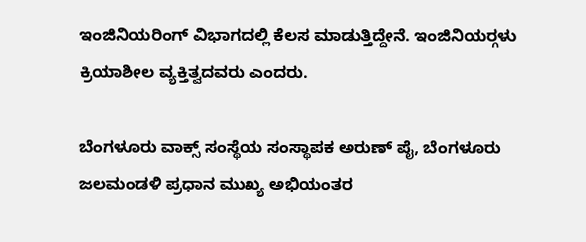ಇಂಜಿನಿಯರಿಂಗ್ ವಿಭಾಗದಲ್ಲಿ ಕೆಲಸ ಮಾಡುತ್ತಿದ್ದೇನೆ. ಇಂಜಿನಿಯರ್‍ಗಳು ಕ್ರಿಯಾಶೀಲ ವ್ಯಕ್ತಿತ್ವದವರು ಎಂದರು.

ಬೆಂಗಳೂರು ವಾಕ್ಸ್ ಸಂಸ್ಥೆಯ ಸಂಸ್ಥಾಪಕ ಅರುಣ್ ಪೈ, ಬೆಂಗಳೂರು ಜಲಮಂಡಳಿ ಪ್ರಧಾನ ಮುಖ್ಯ ಅಭಿಯಂತರ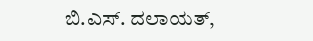ಬಿ.ಎಸ್. ದಲಾಯತ್,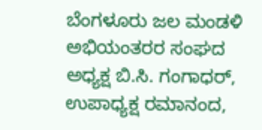ಬೆಂಗಳೂರು ಜಲ ಮಂಡಳಿ ಅಭಿಯಂತರರ ಸಂಘದ ಅಧ್ಯಕ್ಷ ಬಿ.ಸಿ. ಗಂಗಾಧರ್, ಉಪಾಧ್ಯಕ್ಷ ರಮಾನಂದ,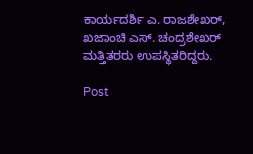ಕಾರ್ಯದರ್ಶಿ ಎ. ರಾಜಶೇಖರ್, ಖಜಾಂಚಿ ಎಸ್. ಚಂದ್ರಶೇಖರ್ ಮತ್ತಿತರರು ಉಪಸ್ಥಿತರಿದ್ದರು.

Post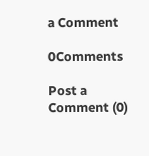a Comment

0Comments

Post a Comment (0)